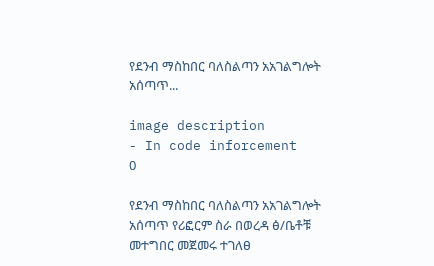የደንብ ማስከበር ባለስልጣን አአገልግሎት አሰጣጥ...

image description
- In code inforcement    0

የደንብ ማስከበር ባለስልጣን አአገልግሎት አሰጣጥ የሪፎርም ስራ በወረዳ ፅ/ቤቶቹ መተግበር መጀመሩ ተገለፀ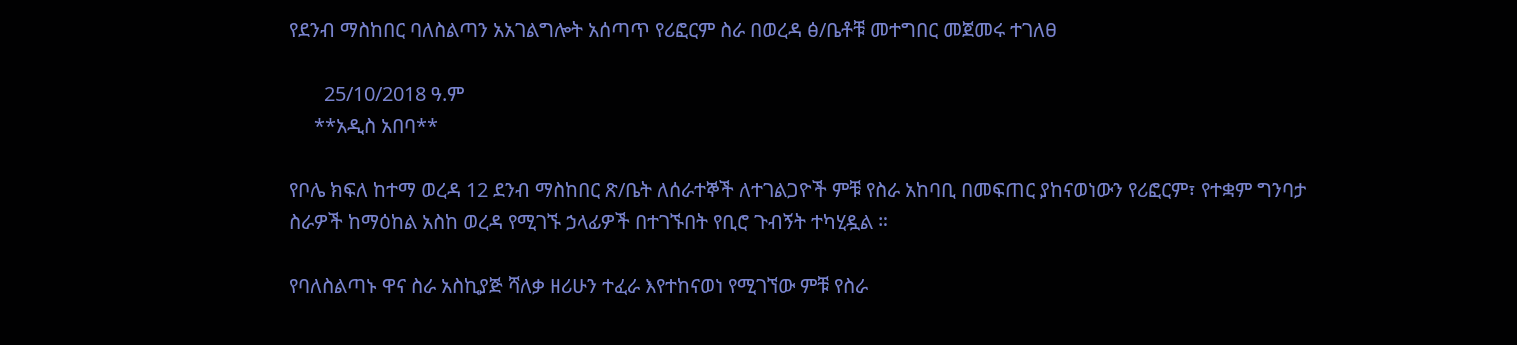የደንብ ማስከበር ባለስልጣን አአገልግሎት አሰጣጥ የሪፎርም ስራ በወረዳ ፅ/ቤቶቹ መተግበር መጀመሩ ተገለፀ

       25/10/2018 ዓ.ም
     **አዲስ አበባ**

የቦሌ ክፍለ ከተማ ወረዳ 12 ደንብ ማስከበር ጽ/ቤት ለሰራተኞች ለተገልጋዮች ምቹ የስራ አከባቢ በመፍጠር ያከናወነውን የሪፎርም፣ የተቋም ግንባታ ስራዎች ከማዕከል አስከ ወረዳ የሚገኙ ኃላፊዎች በተገኙበት የቢሮ ጉብኝት ተካሂዷል ።

የባለስልጣኑ ዋና ስራ አስኪያጅ ሻለቃ ዘሪሁን ተፈራ እየተከናወነ የሚገኘው ምቹ የስራ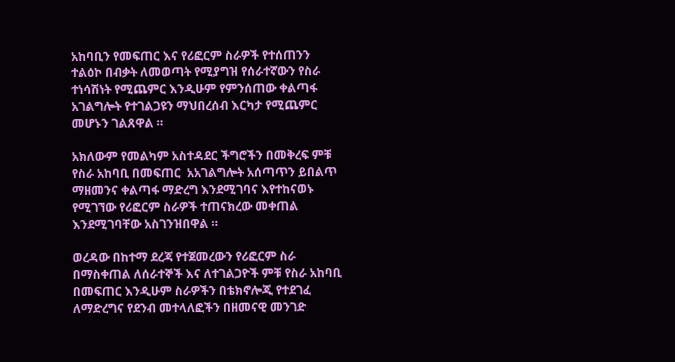አከባቢን የመፍጠር እና የሪፎርም ስራዎች የተሰጠንን ተልዕኮ በብቃት ለመወጣት የሚያግዝ የሰራተኛውን የስራ ተነሳሽነት የሚጨምር እንዲሁም የምንሰጠው ቀልጣፋ አገልግሎት የተገልጋዩን ማህበረሰብ እርካታ የሚጨምር መሆኑን ገልጸዋል ።

አክለውም የመልካም አስተዳደር ችግሮችን በመቅረፍ ምቹ የስራ አከባቢ በመፍጠር  አአገልግሎት አሰጣጥን ይበልጥ ማዘመንና ቀልጣፋ ማድረግ እንደሚገባና እየተከናወኑ የሚገኘው የሪፎርም ስራዎች ተጠናክረው መቀጠል እንደሚገባቸው አስገንዝበዋል ።

ወረዳው በከተማ ደረጃ የተጀመረውን የሪፎርም ስራ በማስቀጠል ለሰራተኞች እና ለተገልጋዮች ምቹ የስራ አከባቢ በመፍጠር እንዲሁም ስራዎችን በቴክኖሎጂ የተደገፈ ለማድረግና የደንብ መተላለፎችን በዘመናዊ መንገድ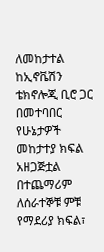ለመከታተል ከኢኖቬሽን ቴክኖሎጂ ቢሮ ጋር በመተባበር የሁኔታዎች መከታተያ ክፍል አዘጋጅቷል
በተጨማሪም ለሰራተኞቹ ምቹ የማደሪያ ክፍል፣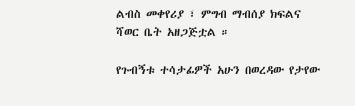ልብስ መቀየሪያ ፣ ምግብ ማብሰያ ክፍልና ሻወር ቤት አዘጋጅቷል ።

የጉብኝቱ ተሳታፊዎች አሁን በወረዳው የታየው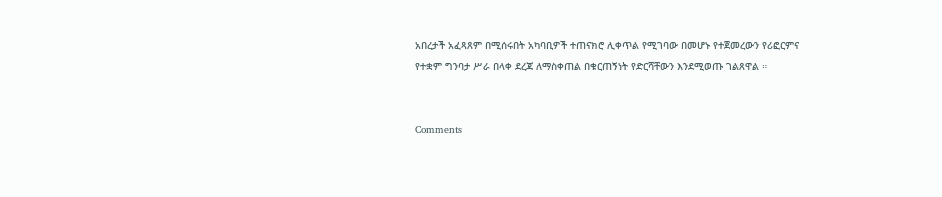አበረታች አፈጻጸም በሚሰሩበት አካባቢዎች ተጠናክሮ ሊቀጥል የሚገባው በመሆኑ የተጀመረውን የሪፎርምና የተቋም ግንባታ ሥራ በላቀ ደረጃ ለማስቀጠል በቁርጠኝነት የድርሻቸውን እንደሚወጡ ገልጸዋል ።


Comments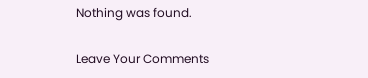Nothing was found.

Leave Your Comments